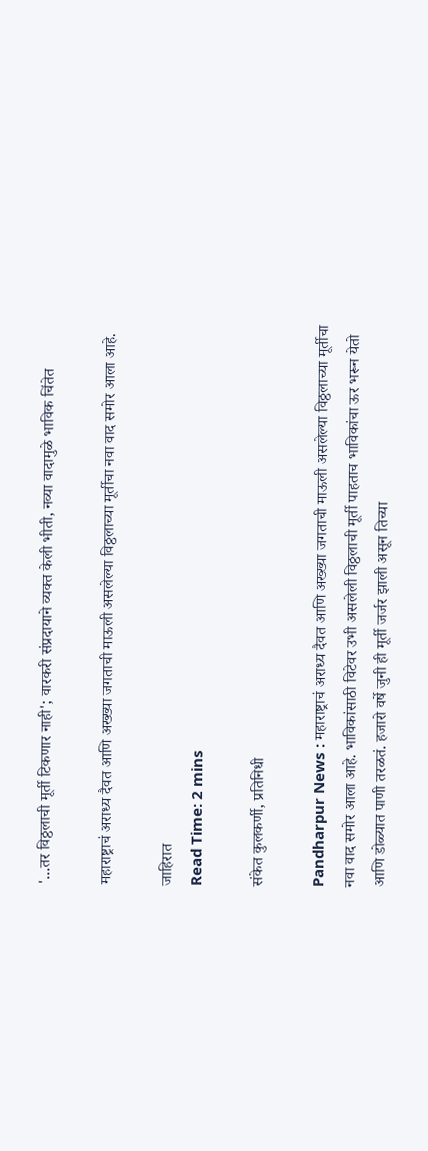'...तर विठ्ठलाची मूर्ती टिकणार नाही'; वारकरी संप्रदायाने व्यक्त केली भीती, नव्या वादामुळे भाविक चिंतेत

महाराष्ट्राचं अराध्य दैवत आणि अख्ख्या जगताची माऊली असलेल्या विठ्ठलाच्या मूर्तीचा नवा वाद समोर आला आहे.

जाहिरात
Read Time: 2 mins

संकेत कुलकर्णी, प्रतिनिधी

Pandharpur News : महाराष्ट्राचं अराध्य दैवत आणि अख्ख्या जगताची माऊली असलेल्या विठ्ठलाच्या मूर्तीचा नवा वाद समोर आला आहे. भाविकांसाठी विटेवर उभी असलेली विठ्ठलाची मूर्ती पाहताच भाविकांचा ऊर भरून येतो आणि डोळ्यात पाणी तरळतं. हजारो वर्षे जुनी ही मूर्ती जर्जर झाली असून तिच्या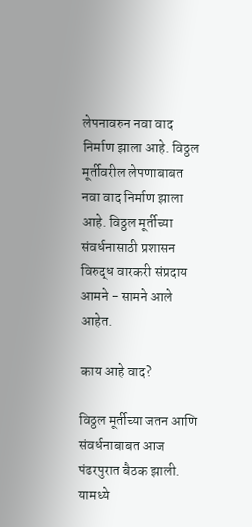लेपनावरुन नवा वाद निर्माण झाला आहे. विठ्ठल मूर्तीवरील लेपणाबाबत नवा वाद निर्माण झाला आहे. विठ्ठल मूर्तीच्या संवर्धनासाठी प्रशासन विरुद्ध वारकरी संप्रदाय आमने - सामने आले आहेत.

काय आहे वाद?

विठ्ठल मूर्तीच्या जतन आणि संवर्धनाबाबत आज पंढरपुरात बैठक झाली. यामध्ये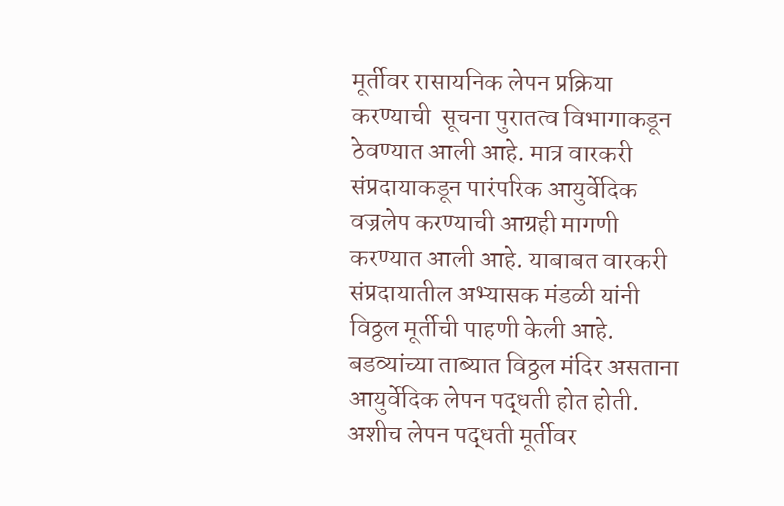मूर्तीवर रासायनिक लेपन प्रक्रिया करण्याची  सूचना पुरातत्व विभागाकडून ठेवण्यात आली आहे. मात्र वारकरी संप्रदायाकडून पारंपरिक आयुर्वेदिक वज्रलेप करण्याची आग्रही मागणी करण्यात आली आहे. याबाबत वारकरी संप्रदायातील अभ्यासक मंडळी यांनी विठ्ठल मूर्तीची पाहणी केली आहे. बडव्यांच्या ताब्यात विठ्ठल मंदिर असताना आयुर्वेदिक लेपन पद्धती होत होती. अशीच लेपन पद्धती मूर्तीवर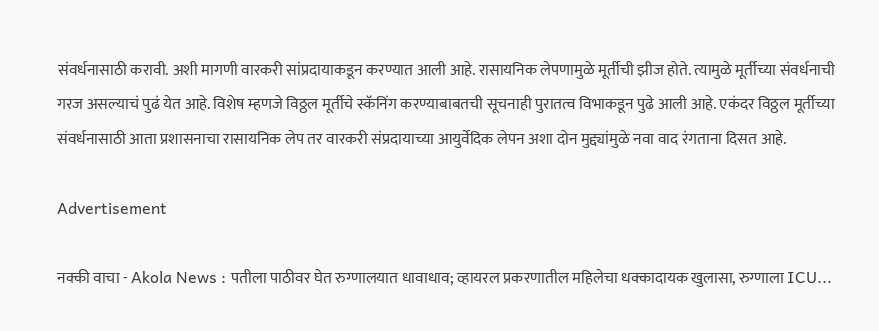संवर्धनासाठी करावी. अशी मागणी वारकरी सांप्रदायाकडून करण्यात आली आहे. रासायनिक लेपणामुळे मूर्तीची झीज होते. त्यामुळे मूर्तीच्या संवर्धनाची गरज असल्याचं पुढं येत आहे. विशेष म्हणजे विठ्ठल मूर्तीचे स्कॅनिंग करण्याबाबतची सूचनाही पुरातत्व विभाकडून पुढे आली आहे. एकंदर विठ्ठल मूर्तीच्या संवर्धनासाठी आता प्रशासनाचा रासायनिक लेप तर वारकरी संप्रदायाच्या आयुर्वेदिक लेपन अशा दोन मुद्द्यांमुळे नवा वाद रंगताना दिसत आहे.

Advertisement

नक्की वाचा - Akola News : पतीला पाठीवर घेत रुग्णालयात धावाधाव; व्हायरल प्रकरणातील महिलेचा धक्कादायक खुलासा, रुग्णाला ICU...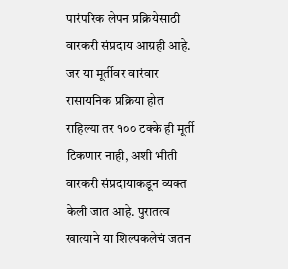पारंपरिक लेपन प्रक्रियेसाठी वारकरी संप्रदाय आग्रही आहे. जर या मूर्तीवर वारंवार रासायनिक प्रक्रिया होत राहिल्या तर १०० टक्के ही मूर्ती टिकणार नाही, अशी भीती वारकरी संप्रदायाकडून व्यक्त केली जात आहे. पुरातत्व खात्याने या शिल्पकलेचं जतन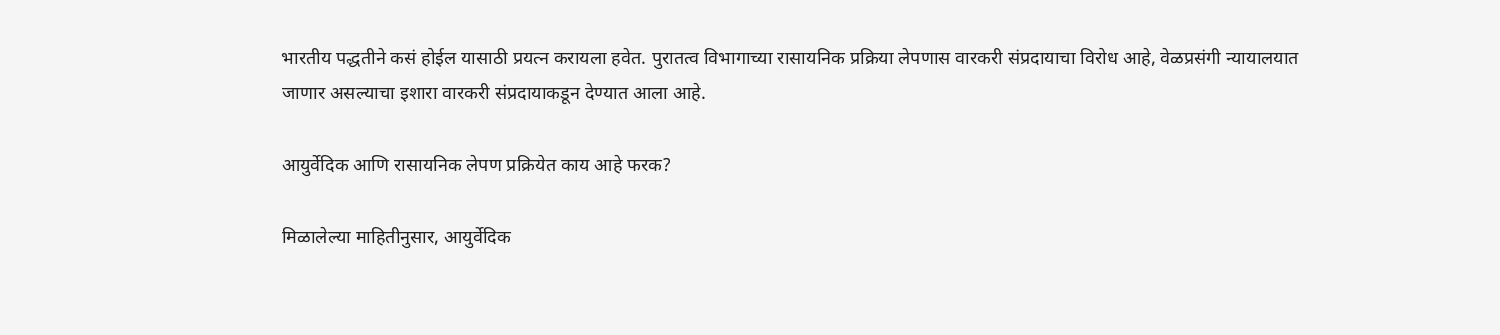भारतीय पद्धतीने कसं होईल यासाठी प्रयत्न करायला हवेत. पुरातत्व विभागाच्या रासायनिक प्रक्रिया लेपणास वारकरी संप्रदायाचा विरोध आहे, वेळप्रसंगी न्यायालयात जाणार असल्याचा इशारा वारकरी संप्रदायाकडून देण्यात आला आहे.

आयुर्वेदिक आणि रासायनिक लेपण प्रक्रियेत काय आहे फरक?

मिळालेल्या माहितीनुसार, आयुर्वेदिक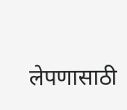लेपणासाठी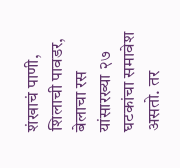शंखाचं पाणी, शिलाची पावडर, बेलाचा रस यांसारख्या २७ घटकांचा समावेश असतो. तर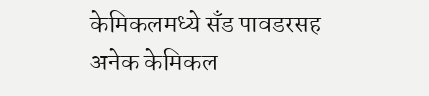केमिकलमध्ये सँड पावडरसह अनेक केमिकल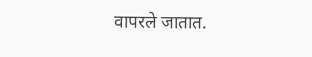वापरले जातात.